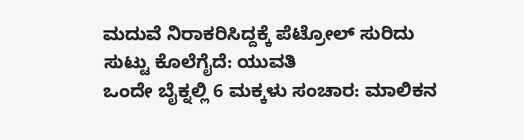ಮದುವೆ ನಿರಾಕರಿಸಿದ್ದಕ್ಕೆ ಪೆಟ್ರೋಲ್ ಸುರಿದು ಸುಟ್ಟು ಕೊಲೆಗೈದೆ: ಯುವತಿ
ಒಂದೇ ಬೈಕ್ನಲ್ಲಿ 6 ಮಕ್ಕಳು ಸಂಚಾರ: ಮಾಲಿಕನ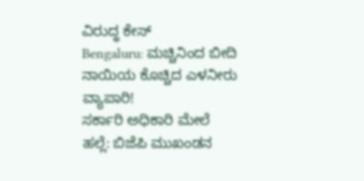ವಿರುದ್ಧ ಕೇಸ್
Bengaluru: ಮಚ್ಚಿನಿಂದ ಬೀದಿ ನಾಯಿಯ ಕೊಚ್ಚಿದ ಎಳನೀರು ವ್ಯಾಪಾರಿ!
ಸರ್ಕಾರಿ ಅಧಿಕಾರಿ ಮೇಲೆ ಹಲ್ಲೆ: ಬಿಜೆಪಿ ಮುಖಂಡನ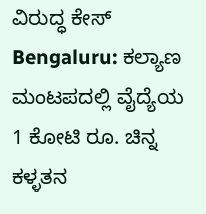ವಿರುದ್ಧ ಕೇಸ್
Bengaluru: ಕಲ್ಯಾಣ ಮಂಟಪದಲ್ಲಿ ವೈದ್ಯೆಯ 1 ಕೋಟಿ ರೂ. ಚಿನ್ನ ಕಳ್ಳತನ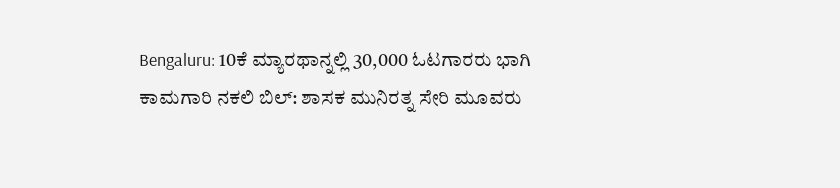Bengaluru: 10ಕೆ ಮ್ಯಾರಥಾನ್ನಲ್ಲಿ 30,000 ಓಟಗಾರರು ಭಾಗಿ
ಕಾಮಗಾರಿ ನಕಲಿ ಬಿಲ್: ಶಾಸಕ ಮುನಿರತ್ನ ಸೇರಿ ಮೂವರು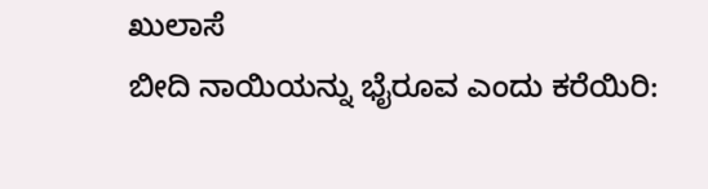ಖುಲಾಸೆ
ಬೀದಿ ನಾಯಿಯನ್ನು ಭೈರೂವ ಎಂದು ಕರೆಯಿರಿ: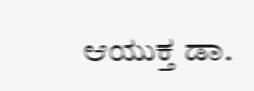ಆಯುಕ್ತ ಡಾ.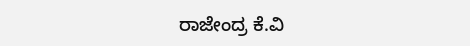ರಾಜೇಂದ್ರ ಕೆ.ವಿ